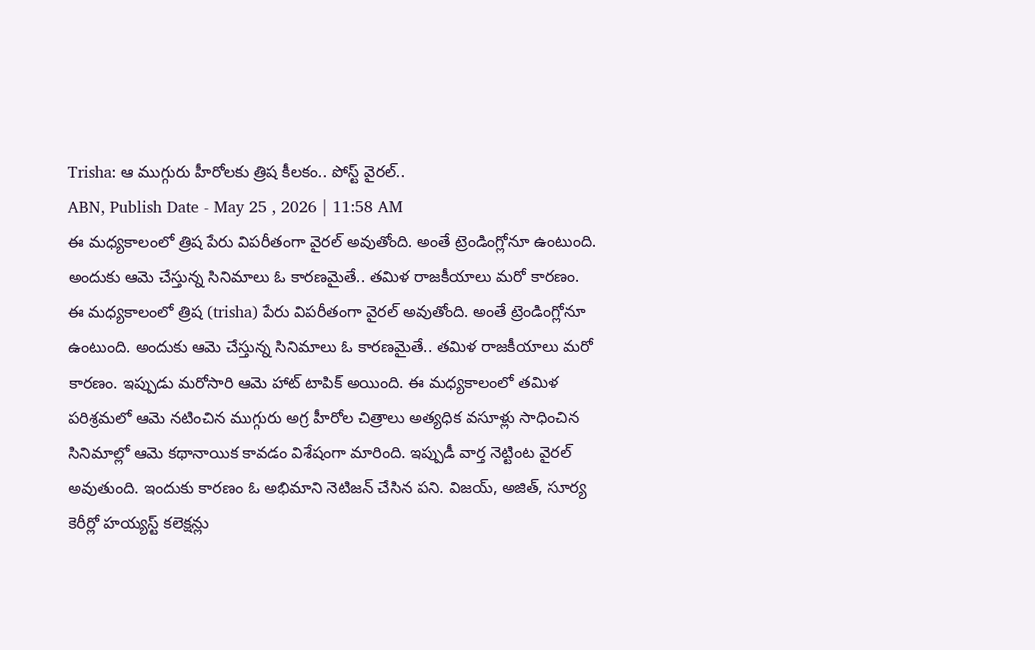Trisha: ఆ ముగ్గురు హీరోలకు త్రిష కీలకం.. పోస్ట్ వైరల్..
ABN, Publish Date - May 25 , 2026 | 11:58 AM
ఈ మధ్యకాలంలో త్రిష పేరు విపరీతంగా వైరల్ అవుతోంది. అంతే ట్రెండింగ్లోనూ ఉంటుంది. అందుకు ఆమె చేస్తున్న సినిమాలు ఓ కారణమైతే.. తమిళ రాజకీయాలు మరో కారణం.
ఈ మధ్యకాలంలో త్రిష (trisha) పేరు విపరీతంగా వైరల్ అవుతోంది. అంతే ట్రెండింగ్లోనూ ఉంటుంది. అందుకు ఆమె చేస్తున్న సినిమాలు ఓ కారణమైతే.. తమిళ రాజకీయాలు మరో కారణం. ఇప్పుడు మరోసారి ఆమె హాట్ టాపిక్ అయింది. ఈ మధ్యకాలంలో తమిళ పరిశ్రమలో ఆమె నటించిన ముగ్గురు అగ్ర హీరోల చిత్రాలు అత్యధిక వసూళ్లు సాధించిన సినిమాల్లో ఆమె కథానాయిక కావడం విశేషంగా మారింది. ఇప్పుడీ వార్త నెట్టింట వైరల్ అవుతుంది. ఇందుకు కారణం ఓ అభిమాని నెటిజన్ చేసిన పని. విజయ్, అజిత్, సూర్య కెరీర్లో హయ్యస్ట్ కలెక్షన్లు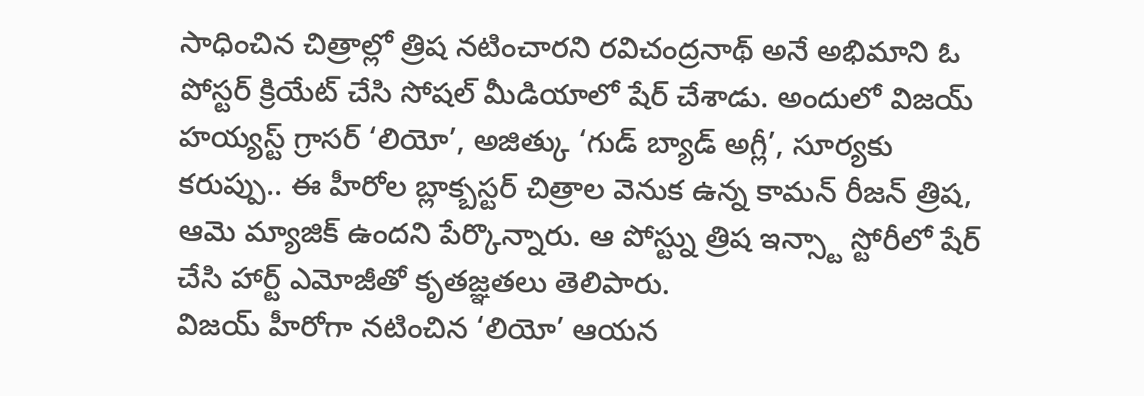సాధించిన చిత్రాల్లో త్రిష నటించారని రవిచంద్రనాథ్ అనే అభిమాని ఓ పోస్టర్ క్రియేట్ చేసి సోషల్ మీడియాలో షేర్ చేశాడు. అందులో విజయ్ హయ్యస్ట్ గ్రాసర్ ‘లియో’, అజిత్కు ‘గుడ్ బ్యాడ్ అగ్లీ’, సూర్యకు కరుప్పు.. ఈ హీరోల బ్లాక్బస్టర్ చిత్రాల వెనుక ఉన్న కామన్ రీజన్ త్రిష, ఆమె మ్యాజిక్ ఉందని పేర్కొన్నారు. ఆ పోస్ట్ను త్రిష ఇన్స్టా స్టోరీలో షేర్ చేసి హార్ట్ ఎమోజీతో కృతజ్ఞతలు తెలిపారు.
విజయ్ హీరోగా నటించిన ‘లియో’ ఆయన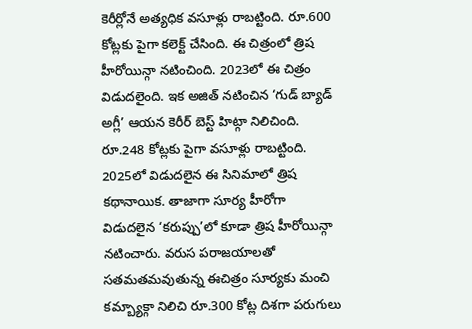కెరీర్లోనే అత్యధిక వసూళ్లు రాబట్టింది. రూ.600 కోట్లకు పైగా కలెక్ట్ చేసింది. ఈ చిత్రంలో త్రిష హీరోయిన్గా నటించింది. 2023లో ఈ చిత్రం విడుదలైంది. ఇక అజిత్ నటించిన ‘గుడ్ బ్యాడ్ అగ్లీ’ ఆయన కెరీర్ బెస్ట్ హిట్గా నిలిచింది. రూ.248 కోట్లకు పైగా వసూళ్లు రాబట్టింది. 2025లో విడుదలైన ఈ సినిమాలో త్రిష కథానాయిక. తాజాగా సూర్య హీరోగా విడుదలైన ‘కరుప్పు’లో కూడా త్రిష హీరోయిన్గా నటించారు. వరుస పరాజయాలతో సతమతమవుతున్న ఈచిత్రం సూర్యకు మంచి కమ్బ్యాక్గా నిలిచి రూ.300 కోట్ల దిశగా పరుగులు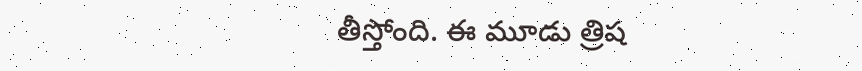తీస్తోంది. ఈ మూడు త్రిష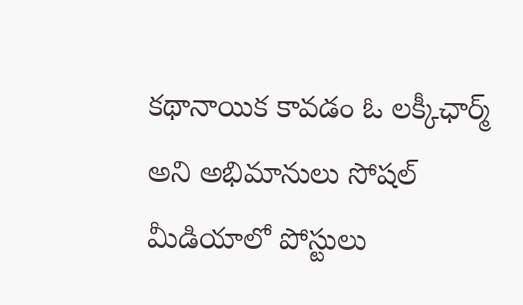కథానాయిక కావడం ఓ లక్కీఛార్మ్ అని అభిమానులు సోషల్ మీడియాలో పోస్టులు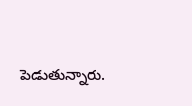పెడుతున్నారు.